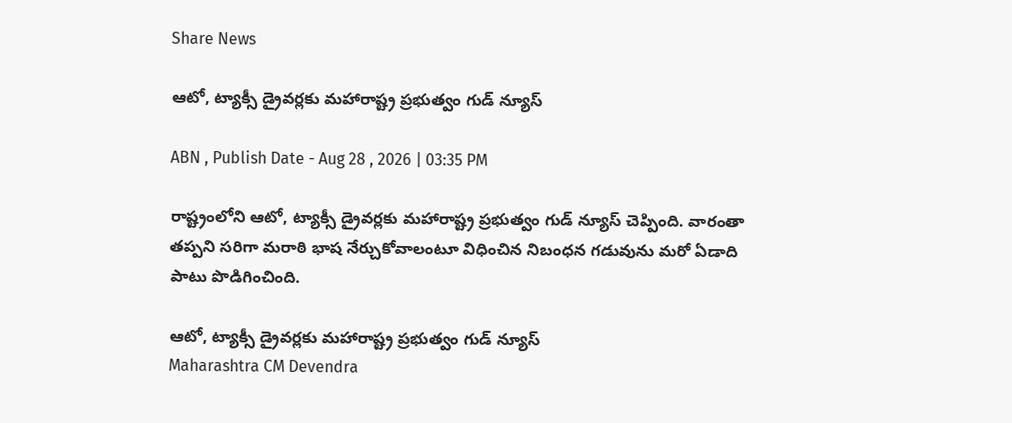Share News

ఆటో, ట్యాక్సీ డ్రైవర్లకు మహారాష్ట్ర ప్రభుత్వం గుడ్ న్యూస్

ABN , Publish Date - Aug 28 , 2026 | 03:35 PM

రాష్ట్రంలోని ఆటో, ట్యాక్సీ డ్రైవర్లకు మహారాష్ట్ర ప్రభుత్వం గుడ్ న్యూస్ చెప్పింది. వారంతా తప్పని సరిగా మరాఠి భాష నేర్చుకోవాలంటూ విధించిన నిబంధన గడువును మరో ఏడాది పాటు పొడిగించింది.

ఆటో, ట్యాక్సీ డ్రైవర్లకు మహారాష్ట్ర ప్రభుత్వం గుడ్ న్యూస్
Maharashtra CM Devendra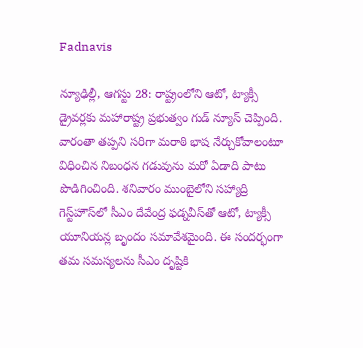Fadnavis

న్యూఢిల్లీ, ఆగస్టు 28: రాష్ట్రంలోని ఆటో, ట్యాక్సీ డ్రైవర్లకు మహారాష్ట్ర ప్రభుత్వం గుడ్ న్యూస్ చెప్పింది. వారంతా తప్పని సరిగా మరాఠి భాష నేర్చుకోవాలంటూ విధించిన నిబంధన గడువును మరో ఏడాది పాటు పొడిగించింది. శనివారం ముంబైలోని సహ్యాద్రి గెస్ట్‌హౌస్‌లో సీఎం దేవేంద్ర ఫడ్నవీస్‌తో ఆటో, ట్యాక్సీ యూనియన్ల బృందం సమావేశమైంది. ఈ సందర్భంగా తమ సమస్యలను సీఎం దృష్టికి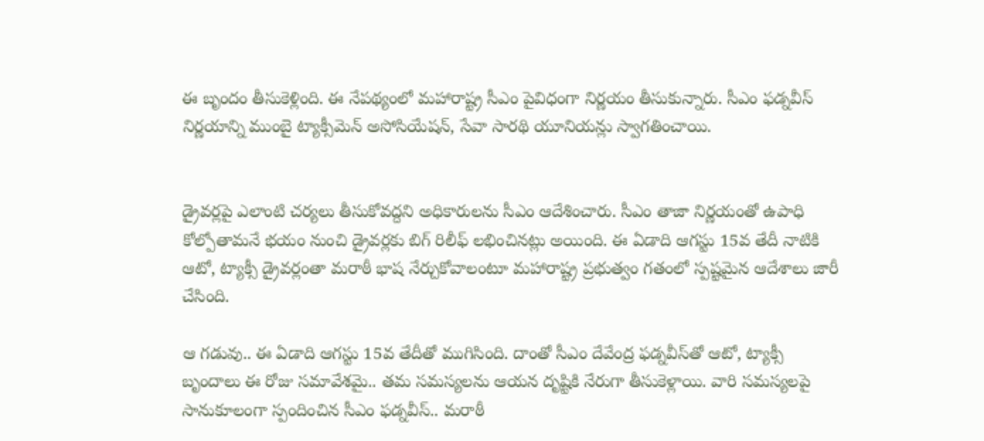ఈ బృందం తీసుకెళ్లింది. ఈ నేపథ్యంలో మహారాష్ట్ర సీఎం పైవిధంగా నిర్ణయం తీసుకున్నారు. సీఎం ఫడ్నవీస్ నిర్ణయాన్ని ముంబై ట్యాక్సీమెన్ అసోసియేషన్, సేవా సారథి యూనియన్లు స్వాగతించాయి.


డ్రైవర్లపై ఎలాంటి చర్యలు తీసుకోవద్దని అధికారులను సీఎం ఆదేశించారు. సీఎం తాజా నిర్ణయంతో ఉపాధి కోల్పోతామనే భయం నుంచి డ్రైవర్లకు బిగ్ రిలీఫ్ లభించినట్లు అయింది. ఈ ఏడాది ఆగస్టు 15వ తేదీ నాటికి ఆటో, ట్యాక్సీ డ్రైవర్లంతా మరాఠీ భాష నేర్చుకోవాలంటూ మహారాష్ట్ర ప్రభుత్వం గతంలో స్పష్టమైన ఆదేశాలు జారీ చేసింది.

ఆ గడువు.. ఈ ఏడాది ఆగస్టు 15వ తేదీతో ముగిసింది. దాంతో సీఎం దేవేంద్ర ఫడ్నవీస్‌తో ఆటో, ట్యాక్సీ బృందాలు ఈ రోజు సమావేశమై.. తమ సమస్యలను ఆయన దృష్టికి నేరుగా తీసుకెళ్లాయి. వారి సమస్యలపై సానుకూలంగా స్పందించిన సీఎం ఫడ్నవీస్.. మరాఠీ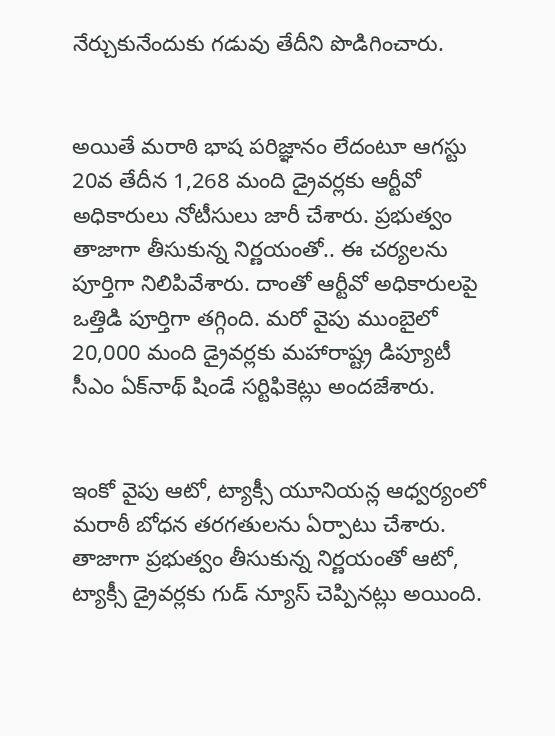నేర్చుకునేందుకు గడువు తేదీని పొడిగించారు.


అయితే మరాఠి భాష పరిజ్ఞానం లేదంటూ ఆగస్టు 20వ తేదీన 1,268 మంది డ్రైవర్లకు ఆర్టీవో అధికారులు నోటీసులు జారీ చేశారు. ప్రభుత్వం తాజాగా తీసుకున్న నిర్ణయంతో.. ఈ చర్యలను పూర్తిగా నిలిపివేశారు. దాంతో ఆర్టీవో అధికారులపై ఒత్తిడి పూర్తిగా తగ్గింది. మరో వైపు ముంబైలో 20,000 మంది డ్రైవర్లకు మహారాష్ట్ర డిప్యూటీ సీఎం ఏక్‌నాథ్ షిండే సర్టిఫికెట్లు అందజేశారు.


ఇంకో వైపు ఆటో, ట్యాక్సీ యూనియన్ల ఆధ్వర్యంలో మరాఠీ బోధన తరగతులను ఏర్పాటు చేశారు. తాజాగా ప్రభుత్వం తీసుకున్న నిర్ణయంతో ఆటో, ట్యాక్సీ డ్రైవర్లకు గుడ్ న్యూస్ చెప్పినట్లు అయింది.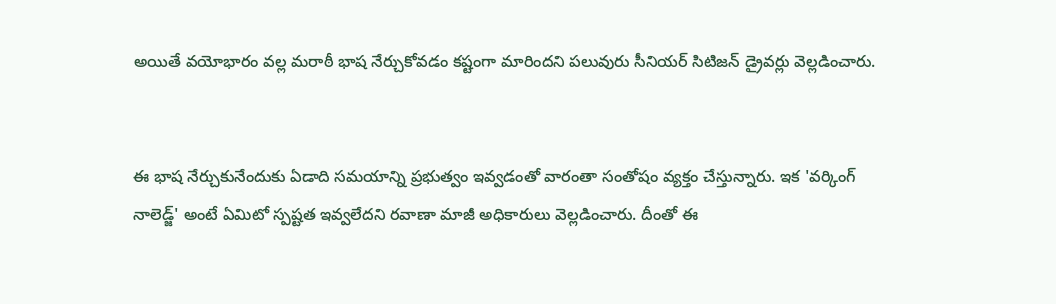అయితే వయోభారం వల్ల మరాఠీ భాష నేర్చుకోవడం కష్టంగా మారిందని పలువురు సీనియర్ సిటిజన్ డ్రైవర్లు వెల్లడించారు.


ఈ భాష నేర్చుకునేందుకు ఏడాది సమయాన్ని ప్రభుత్వం ఇవ్వడంతో వారంతా సంతోషం వ్యక్తం చేస్తున్నారు. ఇక 'వర్కింగ్ నాలెడ్జ్' అంటే ఏమిటో స్పష్టత ఇవ్వలేదని రవాణా మాజీ అధికారులు వెల్లడించారు. దీంతో ఈ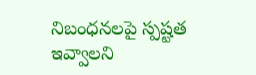నిబంధనలపై స్పష్టత ఇవ్వాలని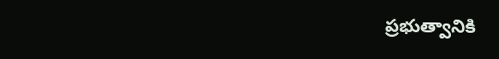ప్రభుత్వానికి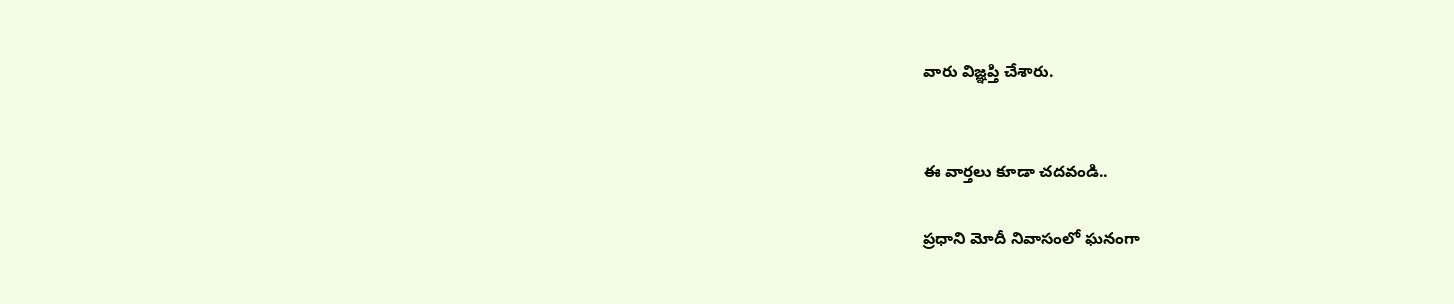వారు విజ్ఞప్తి చేశారు.


ఈ వార్తలు కూడా చదవండి..

ప్రధాని మోదీ నివాసంలో ఘనంగా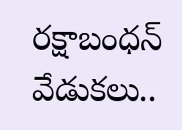రక్షాబంధన్ వేడుకలు..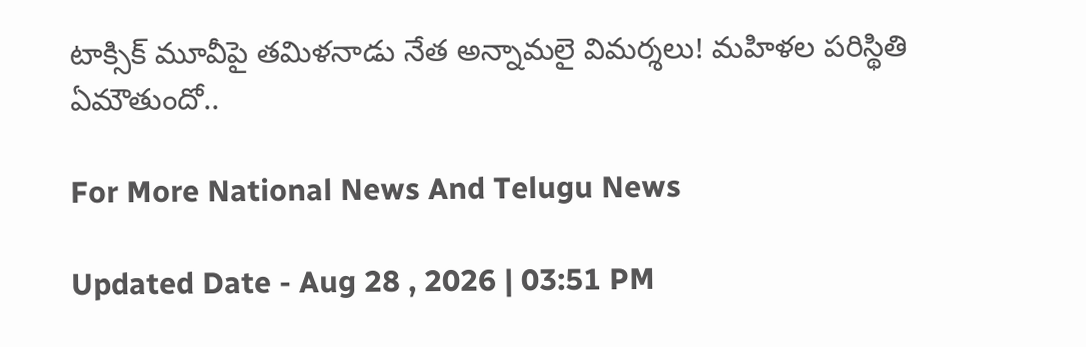టాక్సిక్ మూవీపై తమిళనాడు నేత అన్నామలై విమర్శలు! మహిళల పరిస్థితి ఏమౌతుందో..

For More National News And Telugu News

Updated Date - Aug 28 , 2026 | 03:51 PM